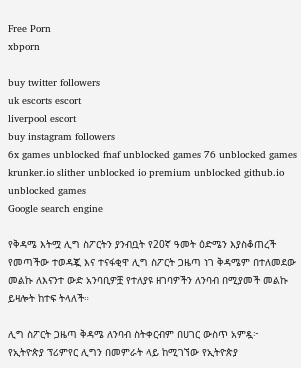Free Porn
xbporn

buy twitter followers
uk escorts escort
liverpool escort
buy instagram followers
6x games unblocked fnaf unblocked games 76 unblocked games krunker.io slither unblocked io premium unblocked github.io unblocked games
Google search engine

የቅዳሜ እትሟ ሊግ ስፖርትን ያንብቧት የ20ኛ ዓመት ዕድሜን እያስቆጠረች የመጣችው ተወዳጇ እና ተናፋቂዋ ሊግ ስፖርት ጋዜጣ ነገ ቅዳሜም በተለመደው መልኩ ለእናንተ ውድ አንባቢዎቿ የተለያዩ ዘገባዎችን ለንባብ በሚያመች መልኩ ይዛሎት ከተፍ ትላለች።

ሊግ ስፖርት ጋዜጣ ቅዳሜ ለንባብ ስትቀርብም በሀገር ውስጥ አምዷ፦
የኢትዮጵያ ፕሪምየር ሊግን በመምራት ላይ ከሚገኘው የኢትዮጵያ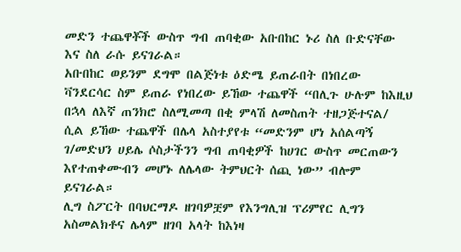መድን ተጨዋቾች ውስጥ ግብ ጠባቂው አቡበከር ኑሪ ስለ ቡድናቸው እና ስለ ራሱ ይናገራል።
አቡበከር ወይንም ደግሞ በልጅነቱ ዕድሜ ይጠራበት በነበረው ቫንደርሳር ስም ይጠራ የነበረው ይኸው ተጨዋች “በሊጉ ሁሉም ከእዚህ በኋላ ለእኛ ጠንክሮ ስለሚመጣ በቂ ምላሽ ለመስጠት ተዘጋጅተናል/ ሲል ይኸው ተጨዋች በሌላ አስተያየቱ “መድንም ሆነ አሰልጣኝ ገ/መድህን ሀይሌ ሶስታችንን ግብ ጠባቂዎች ከሀገር ውስጥ መርጠውን እየተጠቀሙብን መሆኑ ለሌላው ትምህርት ሰጪ ነው” ብሎም ይናገራል።
ሊግ ስፖርት በባህርማዶ ዘገባዎቿም የእንግሊዝ ፕሪምየር ሊግን አስመልክቶና ሌላም ዘገባ አላት ከእነዛ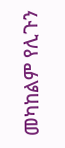መካከልም የሊጉን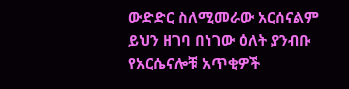ውድድር ስለሚመራው አርሰናልም ይህን ዘገባ በነገው ዕለት ያንብቡ የአርሴናሎቹ አጥቂዎች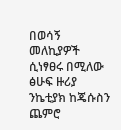በወሳኝ መለኪያዎች ሲነፃፀሩ በሚለው ፅሁፍ ዙሪያ ንኬቲያክ ከጄሱስን ጨምሮ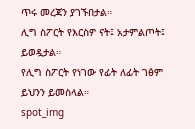ጥሩ መረጃን ያገኙበታል።
ሊግ ስፖርት የእርስዎ ናት፤ አታምልጦት፤ ይወዷታል።
የሊግ ስፖርት የነገው የፊት ለፊት ገፅም ይህንን ይመስላል።
spot_img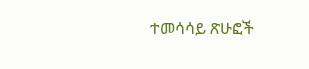ተመሳሳይ ጽሁፎች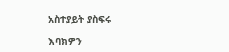አስተያይት ያስፍሩ

እባክዎን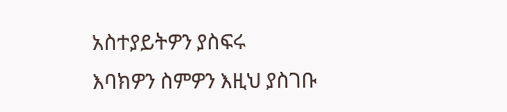አስተያይትዎን ያስፍሩ
እባክዎን ስምዎን እዚህ ያስገቡ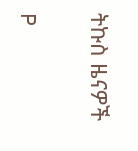ትኩስ ዜናዎች

P